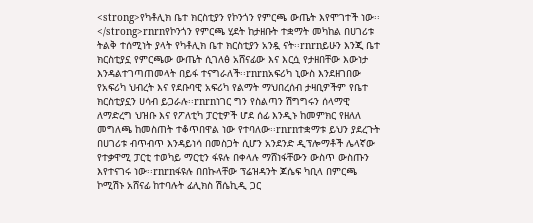<strong>የካቶሊክ ቤተ ክርስቲያን የኮንጎን የምርጫ ውጤት እየሞገተች ነው፡፡</strong>rnrnየኮንጎን የምርጫ ሂደት ከታዘቡት ተቋማት መካከል በሀገሪቱ ትልቅ ተሰሚነት ያላት የካቶሊክ ቤተ ክርስቲያን አንዷ ናት፡፡rnrnይሁን እንጂ ቤተ ክርስቲያኗ የምርጫው ውጤት ሲገለፅ አሸናፊው እና እርሷ የታዘበቸው እውነታ እንዳልተገጣጠመላት በይፋ ተናግራለች፡፡rnrnአፍሪካ ኒውስ እንደዘገበው የአፍሪካ ህብረት እና የደቡባዊ አፍሪካ የልማት ማህበረሰብ ታዛቢዎችም የቤተ ክርስቲያኗን ሀሳብ ይጋራሉ፡፡rnrnነገር ግን የስልጣን ሽግግሩን ሰላማዊ ለማድረግ ህዝቡ እና የፖለቲካ ፓርቲዎች ሆደ ሰፊ እንዲኑ ከመምክር የዘለለ መግለጫ ከመስጠት ተቆጥበዋል ነው የተባለው፡፡rnrnተቋማቱ ይህን ያደረጉት በሀገሪቱ ብጥብጥ እንዳይነሳ በመስጋት ሲሆን አንደንድ ዲፕሎማቶች ሌላኛው የተቃዋሚ ፓርቲ ተወካይ ማርቲን ፋዩሉ በቀላሉ ማሸነፋቸውን ውስጥ ውስጡን እየተናገሩ ነው፡፡rnrnፋዩሉ በበኩላቸው ፕሬዝዳንት ጆሴፍ ካቢላ በምርጫ ኮሚሽኑ አሸናፊ ከተባሉት ፊሊክስ ሽሴኪዲ ጋር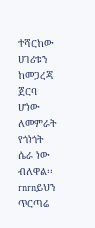ተሻርከው ሀገሪቱን ከመጋረጃ ጀርባ ሆነው ለመምራት የጎነጎት ሴራ ነው ብለዋል፡፡rnrnይህን ጥርጣሬ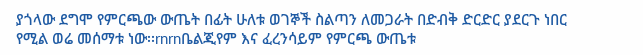ያጎላው ደግሞ የምርጫው ውጤት በፊት ሁለቱ ወገኞች ስልጣን ለመጋራት በድብቅ ድርድር ያደርጉ ነበር የሚል ወሬ መሰማቱ ነው፡፡rnrnቤልጂየም እና ፈረንሳይም የምርጫ ውጤቱ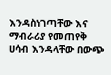እንዳስነገጣቸው እና ማብራሪያ የመጠየቅ ሀሳብ እንዳላቸው በውጭ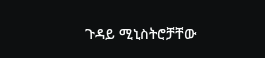ጉዳይ ሚኒስትሮቻቸው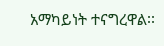አማካይነት ተናግረዋል፡፡